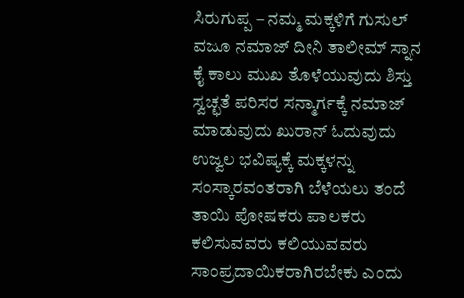ಸಿರುಗುಪ್ಪ – ನಮ್ಮ ಮಕ್ಕಳಿಗೆ ಗುಸುಲ್ ವಜೂ ನಮಾಜ್ ದೀನಿ ತಾಲೀಮ್ ಸ್ನಾನ ಕೈ ಕಾಲು ಮುಖ ತೊಳೆಯುವುದು ಶಿಸ್ತು ಸ್ವಚ್ಛತೆ ಪರಿಸರ ಸನ್ಮಾರ್ಗಕ್ಕೆ ನಮಾಜ್ ಮಾಡುವುದು ಖುರಾನ್ ಓದುವುದು ಉಜ್ವಲ ಭವಿಷ್ಯಕ್ಕೆ ಮಕ್ಕಳನ್ನು ಸಂಸ್ಕಾರವಂತರಾಗಿ ಬೆಳೆಯಲು ತಂದೆ ತಾಯಿ ಪೋಷಕರು ಪಾಲಕರು ಕಲಿಸುವವರು ಕಲಿಯುವವರು ಸಾಂಪ್ರದಾಯಿಕರಾಗಿರಬೇಕು ಎಂದು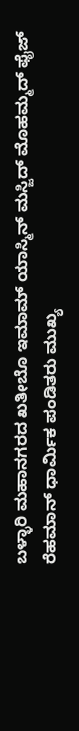ಬಳ್ಳಾರಿ ಮಹಾನಗರದ ಖತೀಬೊ ಇಮಾಮ್ ಯಾಸ್ಮಿನ್ ಮಸ್ಜಿದ್ ಮೊಹಮ್ಮದ್ ಫೈಜ್ ರೆಹಮಾನ್ ಧಾರ್ಮಿಕ ಪಂಡಿತರು ಮುಖ್ಯ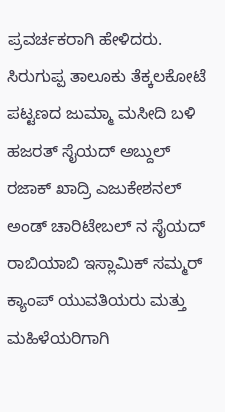ಪ್ರವರ್ಚಕರಾಗಿ ಹೇಳಿದರು. ಸಿರುಗುಪ್ಪ ತಾಲೂಕು ತೆಕ್ಕಲಕೋಟೆ ಪಟ್ಟಣದ ಜುಮ್ಮಾ ಮಸೀದಿ ಬಳಿ ಹಜರತ್ ಸೈಯದ್ ಅಬ್ದುಲ್ ರಜಾಕ್ ಖಾದ್ರಿ ಎಜುಕೇಶನಲ್ ಅಂಡ್ ಚಾರಿಟೇಬಲ್ ನ ಸೈಯದ್ ರಾಬಿಯಾಬಿ ಇಸ್ಲಾಮಿಕ್ ಸಮ್ಮರ್ ಕ್ಯಾಂಪ್ ಯುವತಿಯರು ಮತ್ತು ಮಹಿಳೆಯರಿಗಾಗಿ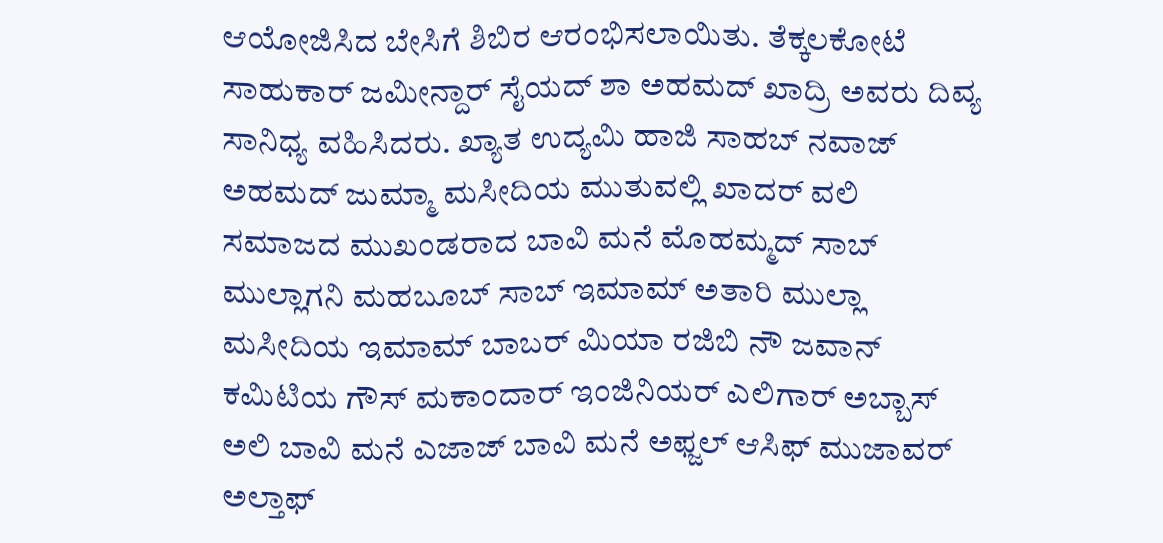ಆಯೋಜಿಸಿದ ಬೇಸಿಗೆ ಶಿಬಿರ ಆರಂಭಿಸಲಾಯಿತು. ತೆಕ್ಕಲಕೋಟೆ ಸಾಹುಕಾರ್ ಜಮೀನ್ದಾರ್ ಸೈಯದ್ ಶಾ ಅಹಮದ್ ಖಾದ್ರಿ ಅವರು ದಿವ್ಯ ಸಾನಿಧ್ಯ ವಹಿಸಿದರು. ಖ್ಯಾತ ಉದ್ಯಮಿ ಹಾಜಿ ಸಾಹಬ್ ನವಾಜ್ ಅಹಮದ್ ಜುಮ್ಮಾ ಮಸೀದಿಯ ಮುತುವಲ್ಲಿ ಖಾದರ್ ವಲಿ ಸಮಾಜದ ಮುಖಂಡರಾದ ಬಾವಿ ಮನೆ ಮೊಹಮ್ಮದ್ ಸಾಬ್ ಮುಲ್ಲಾಗನಿ ಮಹಬೂಬ್ ಸಾಬ್ ಇಮಾಮ್ ಅತಾರಿ ಮುಲ್ಲಾ ಮಸೀದಿಯ ಇಮಾಮ್ ಬಾಬರ್ ಮಿಯಾ ರಜಿಬಿ ನೌ ಜವಾನ್ ಕಮಿಟಿಯ ಗೌಸ್ ಮಕಾಂದಾರ್ ಇಂಜಿನಿಯರ್ ಎಲಿಗಾರ್ ಅಬ್ಬಾಸ್ ಅಲಿ ಬಾವಿ ಮನೆ ಎಜಾಜ್ ಬಾವಿ ಮನೆ ಅಫ್ಜಲ್ ಆಸಿಫ್ ಮುಜಾವರ್ ಅಲ್ತಾಫ್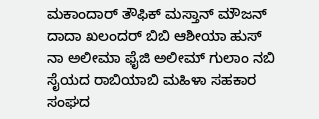ಮಕಾಂದಾರ್ ತೌಫಿಕ್ ಮಸ್ತಾನ್ ಮೌಜನ್ ದಾದಾ ಖಲಂದರ್ ಬಿಬಿ ಆಶೀಯಾ ಹುಸ್ ನಾ ಅಲೀಮಾ ಫೈಜಿ ಅಲೀಮ್ ಗುಲಾಂ ನಬಿ ಸೈಯದ ರಾಬಿಯಾಬಿ ಮಹಿಳಾ ಸಹಕಾರ ಸಂಘದ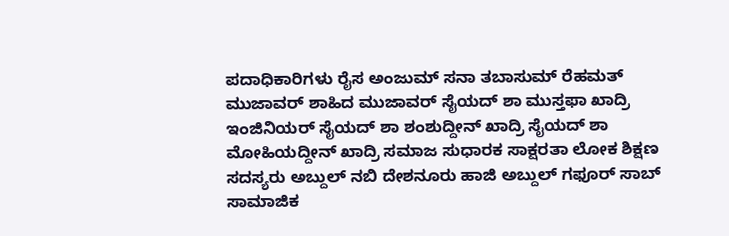ಪದಾಧಿಕಾರಿಗಳು ರೈಸ ಅಂಜುಮ್ ಸನಾ ತಬಾಸುಮ್ ರೆಹಮತ್ ಮುಜಾವರ್ ಶಾಹಿದ ಮುಜಾವರ್ ಸೈಯದ್ ಶಾ ಮುಸ್ತಫಾ ಖಾದ್ರಿ ಇಂಜಿನಿಯರ್ ಸೈಯದ್ ಶಾ ಶಂಶುದ್ದೀನ್ ಖಾದ್ರಿ ಸೈಯದ್ ಶಾ ಮೋಹಿಯದ್ದೀನ್ ಖಾದ್ರಿ ಸಮಾಜ ಸುಧಾರಕ ಸಾಕ್ಷರತಾ ಲೋಕ ಶಿಕ್ಷಣ ಸದಸ್ಯರು ಅಬ್ದುಲ್ ನಬಿ ದೇಶನೂರು ಹಾಜಿ ಅಬ್ದುಲ್ ಗಫೂರ್ ಸಾಬ್ ಸಾಮಾಜಿಕ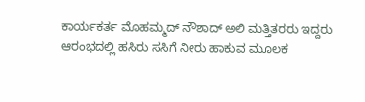ಕಾರ್ಯಕರ್ತ ಮೊಹಮ್ಮದ್ ನೌಶಾದ್ ಅಲಿ ಮತ್ತಿತರರು ಇದ್ದರು ಆರಂಭದಲ್ಲಿ ಹಸಿರು ಸಸಿಗೆ ನೀರು ಹಾಕುವ ಮೂಲಕ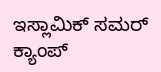ಇಸ್ಲಾಮಿಕ್ ಸಮರ್ ಕ್ಯಾಂಪ್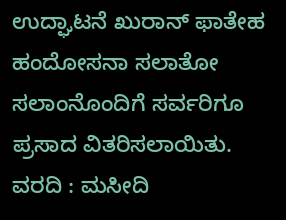ಉದ್ಘಾಟನೆ ಖುರಾನ್ ಫಾತೇಹ ಹಂದೋಸನಾ ಸಲಾತೋ ಸಲಾಂನೊಂದಿಗೆ ಸರ್ವರಿಗೂ ಪ್ರಸಾದ ವಿತರಿಸಲಾಯಿತು.
ವರದಿ : ಮಸೀದಿ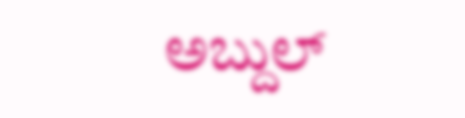ಅಬ್ದುಲ್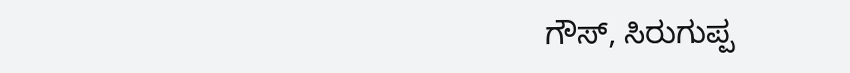ಗೌಸ್, ಸಿರುಗುಪ್ಪ